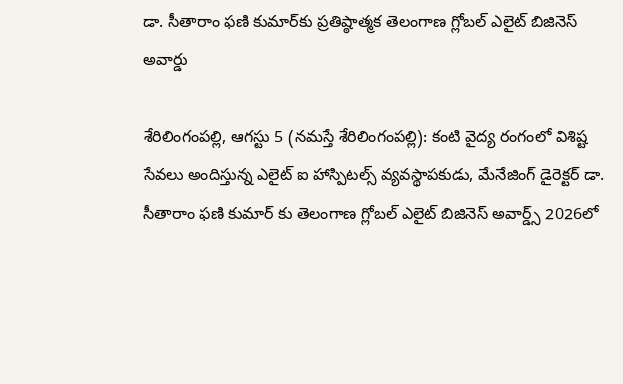డా. సీతారాం ఫణి కుమార్‌కు ప్రతిష్ఠాత్మక తెలంగాణ గ్లోబల్ ఎలైట్ బిజినెస్ అవార్డు

శేరిలింగంప‌ల్లి, ఆగ‌స్టు 5 (న‌మ‌స్తే శేరిలింగంప‌ల్లి): కంటి వైద్య రంగంలో విశిష్ట సేవలు అందిస్తున్న ఎలైట్ ఐ హాస్పిటల్స్ వ్యవస్థాపకుడు, మేనేజింగ్ డైరెక్టర్ డా. సీతారాం ఫణి కుమార్ కు తెలంగాణ గ్లోబల్ ఎలైట్ బిజినెస్ అవార్డ్స్ 2026లో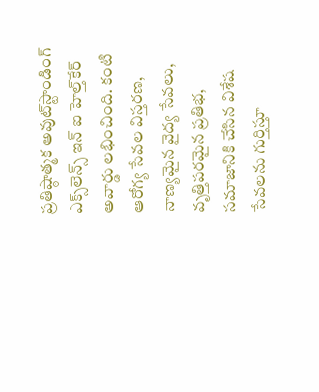ప్రతిష్ఠాత్మక అవుట్‌స్టాండింగ్ ఎక్స్‌లెన్స్ ఇన్ ఐ హెల్త్‌కేర్ అవార్డు లభించింది. కంటి ఆరోగ్య సేవల విస్తరణ, నాణ్యమైన వైద్య సేవలు, వృత్తిపరమైన ప్రతిభ, సమాజానికి చేసిన విశేష సేవలను గుర్తిస్తూ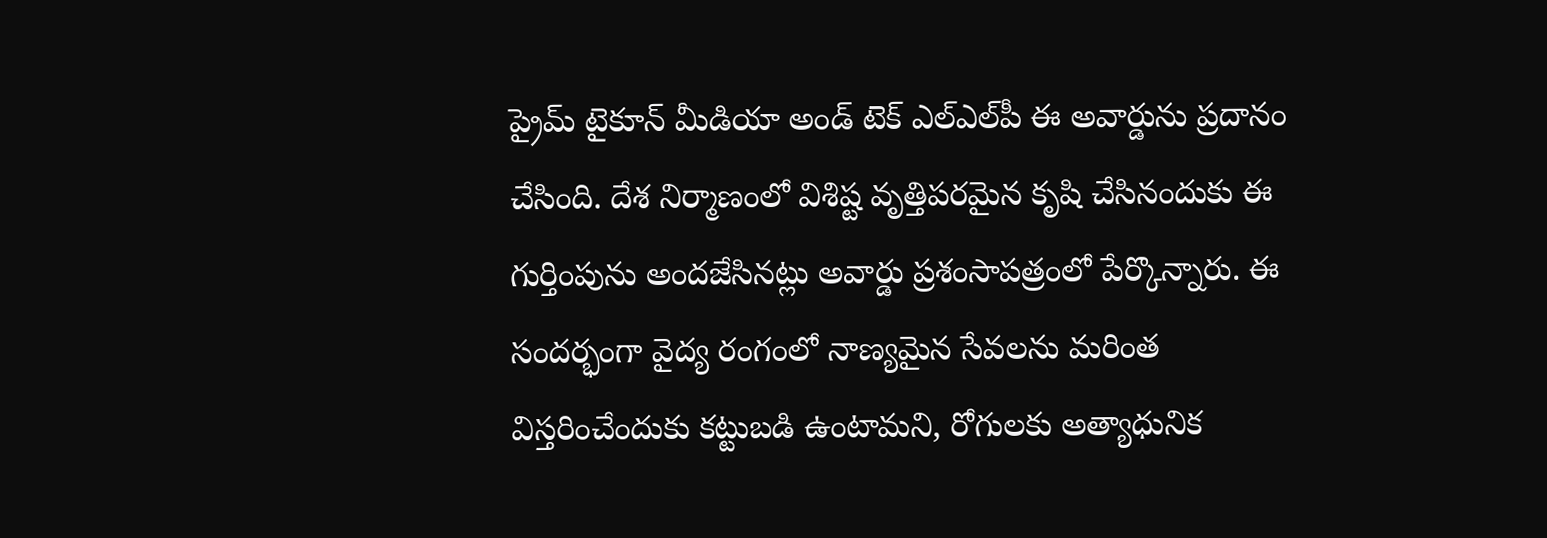ప్రైమ్ టైకూన్ మీడియా అండ్ టెక్ ఎల్‌ఎల్‌పీ ఈ అవార్డును ప్రదానం చేసింది. దేశ నిర్మాణంలో విశిష్ట వృత్తిపరమైన కృషి చేసినందుకు ఈ గుర్తింపును అందజేసినట్లు అవార్డు ప్రశంసాపత్రంలో పేర్కొన్నారు. ఈ సందర్భంగా వైద్య రంగంలో నాణ్యమైన సేవలను మరింత విస్తరించేందుకు కట్టుబడి ఉంటామని, రోగులకు అత్యాధునిక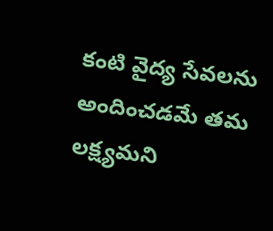కంటి వైద్య సేవలను అందించడమే తమ లక్ష్యమని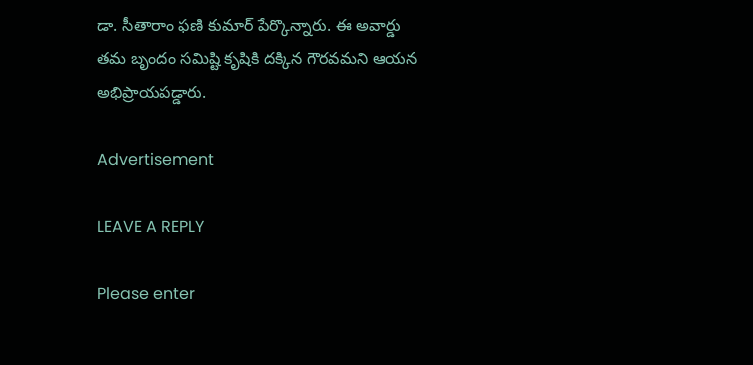డా. సీతారాం ఫణి కుమార్ పేర్కొన్నారు. ఈ అవార్డు తమ బృందం సమిష్టి కృషికి దక్కిన గౌరవమని ఆయన అభిప్రాయపడ్డారు.

Advertisement

LEAVE A REPLY

Please enter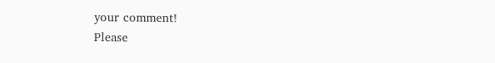your comment!
Please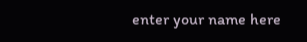enter your name here